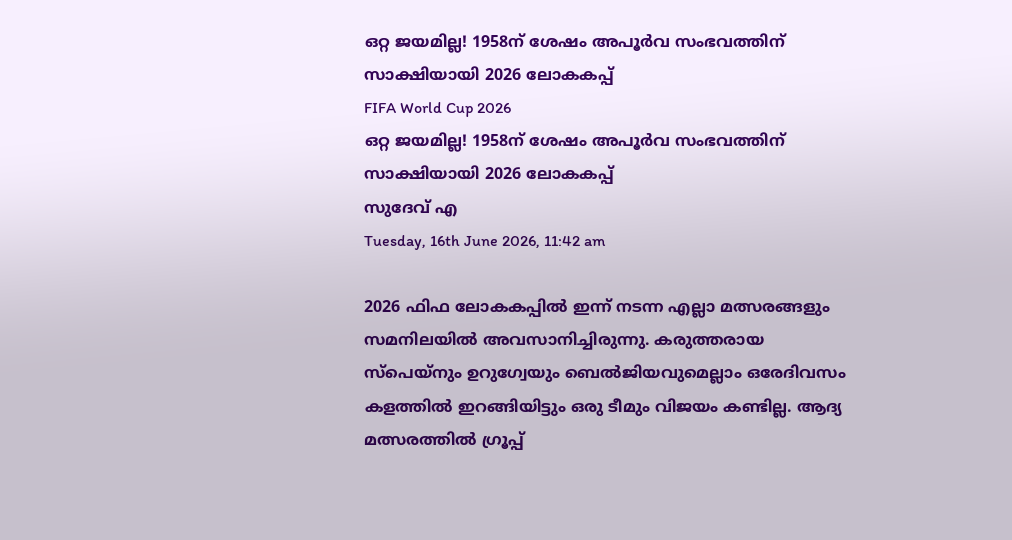ഒറ്റ ജയമില്ല! 1958ന് ശേഷം അപൂര്‍വ സംഭവത്തിന് സാക്ഷിയായി 2026 ലോകകപ്പ്
FIFA World Cup 2026
ഒറ്റ ജയമില്ല! 1958ന് ശേഷം അപൂര്‍വ സംഭവത്തിന് സാക്ഷിയായി 2026 ലോകകപ്പ്
സുദേവ് എ
Tuesday, 16th June 2026, 11:42 am

2026 ഫിഫ ലോകകപ്പില്‍ ഇന്ന് നടന്ന എല്ലാ മത്സരങ്ങളും സമനിലയില്‍ അവസാനിച്ചിരുന്നു. കരുത്തരായ സ്‌പെയ്‌നും ഉറുഗ്വേയും ബെല്‍ജിയവുമെല്ലാം ഒരേദിവസം കളത്തില്‍ ഇറങ്ങിയിട്ടും ഒരു ടീമും വിജയം കണ്ടില്ല. ആദ്യ മത്സരത്തില്‍ ഗ്രൂപ്പ്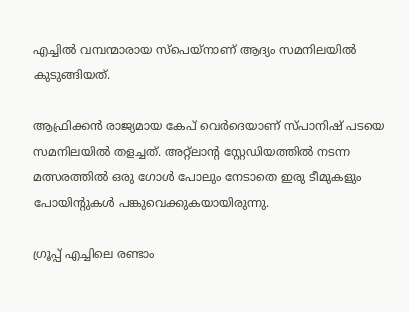എച്ചില്‍ വമ്പന്മാരായ സ്‌പെയ്‌നാണ് ആദ്യം സമനിലയില്‍ കുടുങ്ങിയത്.

ആഫ്രിക്കന്‍ രാജ്യമായ കേപ് വെര്‍ദെയാണ് സ്പാനിഷ് പടയെ സമനിലയില്‍ തളച്ചത്. അറ്റ്‌ലാന്റ സ്റ്റേഡിയത്തില്‍ നടന്ന മത്സരത്തില്‍ ഒരു ഗോള്‍ പോലും നേടാതെ ഇരു ടീമുകളും പോയിന്റുകള്‍ പങ്കുവെക്കുകയായിരുന്നു.

ഗ്രൂപ്പ് എച്ചിലെ രണ്ടാം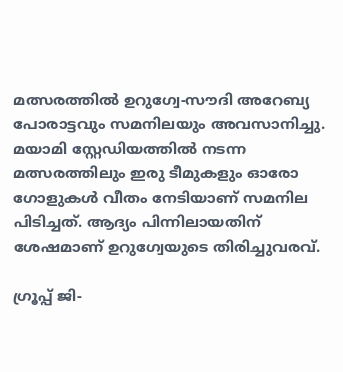മത്സരത്തില്‍ ഉറുഗ്വേ-സൗദി അറേബ്യ പോരാട്ടവും സമനിലയും അവസാനിച്ചു. മയാമി സ്റ്റേഡിയത്തില്‍ നടന്ന മത്സരത്തിലും ഇരു ടീമുകളും ഓരോ ഗോളുകള്‍ വീതം നേടിയാണ് സമനില പിടിച്ചത്. ആദ്യം പിന്നിലായതിന് ശേഷമാണ് ഉറുഗ്വേയുടെ തിരിച്ചുവരവ്.

ഗ്രൂപ്പ് ജി-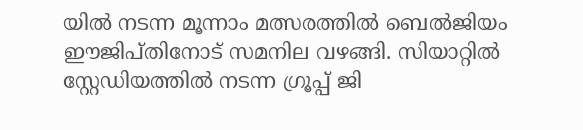യില്‍ നടന്ന മൂന്നാം മത്സരത്തില്‍ ബെല്‍ജിയം ഈജിപ്തിനോട് സമനില വഴങ്ങി. സിയാറ്റില്‍ സ്റ്റേഡിയത്തില്‍ നടന്ന ഗ്രൂപ്പ് ജി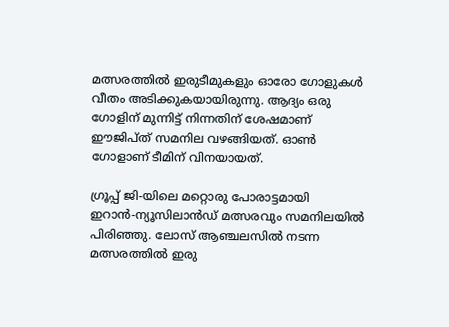മത്സരത്തില്‍ ഇരുടീമുകളും ഓരോ ഗോളുകള്‍ വീതം അടിക്കുകയായിരുന്നു. ആദ്യം ഒരു ഗോളിന് മുന്നിട്ട് നിന്നതിന് ശേഷമാണ് ഈജിപ്ത് സമനില വഴങ്ങിയത്. ഓണ്‍ ഗോളാണ് ടീമിന് വിനയായത്.

ഗ്രൂപ്പ് ജി-യിലെ മറ്റൊരു പോരാട്ടമായി ഇറാന്‍-ന്യൂസിലാന്‍ഡ് മത്സരവും സമനിലയില്‍ പിരിഞ്ഞു. ലോസ് ആഞ്ചലസില്‍ നടന്ന മത്സരത്തില്‍ ഇരു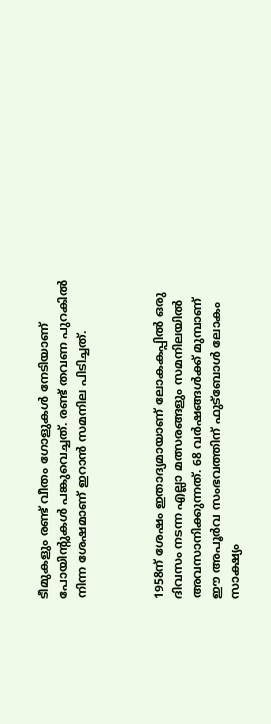ടീമുകളും രണ്ട് വീതം ഗോളുകള്‍ നേടിയാണ് പോയിന്റുകള്‍ പങ്കുവെച്ചത്. രണ്ട് തവണ പുറകില്‍ നിന്ന ശേഷമാണ് ഇറാന്‍ സമനില പിടിച്ചത്.



1958ന് ശേഷം ഇതാദ്യമായാണ് ലോകകപ്പില്‍ ഒരു ദിവസം നടന്ന എല്ലാ മത്സരങ്ങളും സമനിലയില്‍ അവസാനിക്കുന്നത്. 68 വര്‍ഷങ്ങള്‍ക്ക് മുമ്പാണ് ഈ അപൂര്‍വ സംഭവത്തിന് ഫുട്‌ബോള്‍ ലോകം സാക്ഷ്യം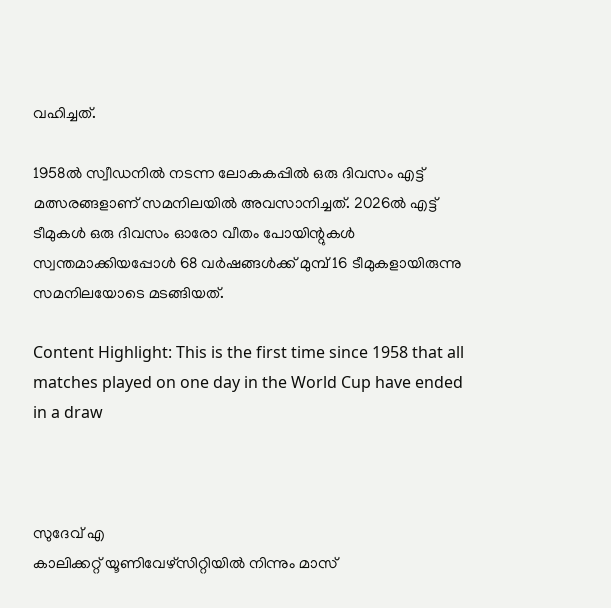വഹിച്ചത്.

1958ല്‍ സ്വീഡനില്‍ നടന്ന ലോകകപ്പില്‍ ഒരു ദിവസം എട്ട് മത്സരങ്ങളാണ് സമനിലയില്‍ അവസാനിച്ചത്. 2026ല്‍ എട്ട് ടീമുകള്‍ ഒരു ദിവസം ഓരോ വീതം പോയിന്റുകള്‍ സ്വന്തമാക്കിയപ്പോള്‍ 68 വര്‍ഷങ്ങള്‍ക്ക് മുമ്പ് 16 ടീമുകളായിരുന്നു സമനിലയോടെ മടങ്ങിയത്.

Content Highlight: This is the first time since 1958 that all matches played on one day in the World Cup have ended in a draw



സുദേവ് എ
കാലിക്കറ്റ് യൂണിവേഴ്‌സിറ്റിയില്‍ നിന്നും മാസ്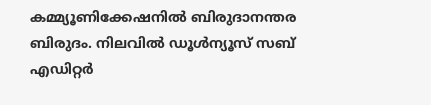കമ്മ്യൂണിക്കേഷനില്‍ ബിരുദാനന്തര ബിരുദം. നിലവില്‍ ഡൂള്‍ന്യൂസ് സബ് എഡിറ്റര്‍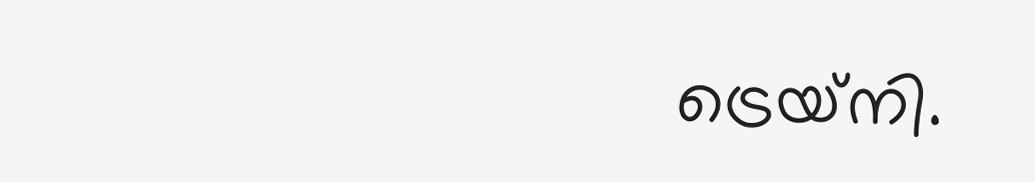ട്രെയ്‌നി.